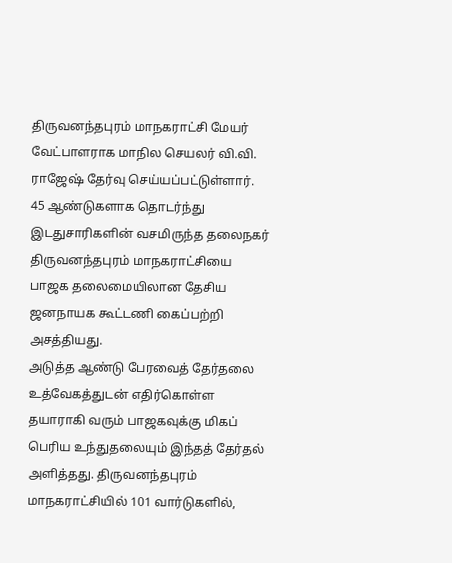திருவனந்தபுரம் மாநகராட்சி மேயர் வேட்பாளராக மாநில செயலர் வி.வி. ராஜேஷ் தேர்வு செய்யப்பட்டுள்ளார்.
45 ஆண்டுகளாக தொடர்ந்து இடதுசாரிகளின் வசமிருந்த தலைநகர் திருவனந்தபுரம் மாநகராட்சியை பாஜக தலைமையிலான தேசிய ஜனநாயக கூட்டணி கைப்பற்றி அசத்தியது.
அடுத்த ஆண்டு பேரவைத் தேர்தலை உத்வேகத்துடன் எதிர்கொள்ள தயாராகி வரும் பாஜகவுக்கு மிகப் பெரிய உந்துதலையும் இந்தத் தேர்தல் அளித்தது. திருவனந்தபுரம் மாநகராட்சியில் 101 வார்டுகளில்,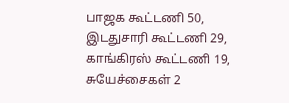பாஜக கூட்டணி 50, இடதுசாரி கூட்டணி 29, காங்கிரஸ் கூட்டணி 19, சுயேச்சைகள் 2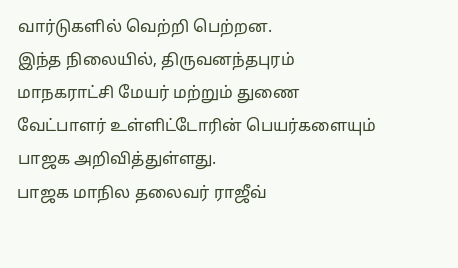வார்டுகளில் வெற்றி பெற்றன.
இந்த நிலையில், திருவனந்தபுரம் மாநகராட்சி மேயர் மற்றும் துணை வேட்பாளர் உள்ளிட்டோரின் பெயர்களையும் பாஜக அறிவித்துள்ளது.
பாஜக மாநில தலைவர் ராஜீவ்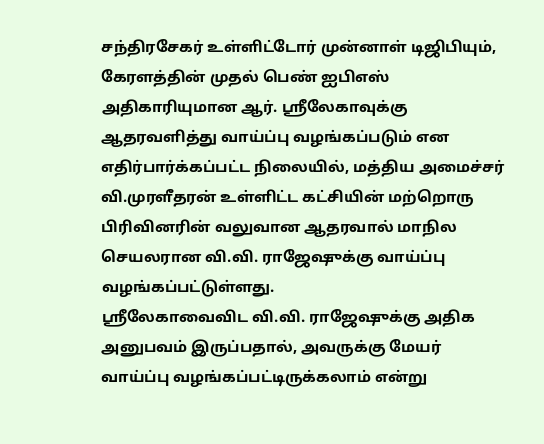சந்திரசேகர் உள்ளிட்டோர் முன்னாள் டிஜிபியும், கேரளத்தின் முதல் பெண் ஐபிஎஸ் அதிகாரியுமான ஆர். ஸ்ரீலேகாவுக்கு ஆதரவளித்து வாய்ப்பு வழங்கப்படும் என எதிர்பார்க்கப்பட்ட நிலையில், மத்திய அமைச்சர் வி.முரளீதரன் உள்ளிட்ட கட்சியின் மற்றொரு பிரிவினரின் வலுவான ஆதரவால் மாநில செயலரான வி.வி. ராஜேஷுக்கு வாய்ப்பு வழங்கப்பட்டுள்ளது.
ஸ்ரீலேகாவைவிட வி.வி. ராஜேஷுக்கு அதிக அனுபவம் இருப்பதால், அவருக்கு மேயர் வாய்ப்பு வழங்கப்பட்டிருக்கலாம் என்று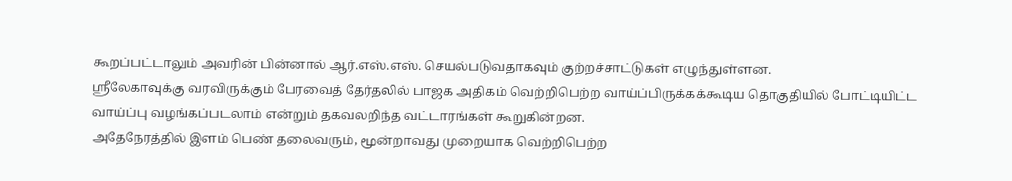கூறப்பட்டாலும் அவரின் பின்னால் ஆர்.எஸ்.எஸ். செயல்படுவதாகவும் குற்றச்சாட்டுகள் எழுந்துள்ளன.
ஸ்ரீலேகாவுக்கு வரவிருக்கும் பேரவைத் தேர்தலில் பாஜக அதிகம் வெற்றிபெற்ற வாய்ப்பிருக்கக்கூடிய தொகுதியில் போட்டியிட்ட வாய்ப்பு வழங்கப்படலாம் என்றும் தகவலறிந்த வட்டாரங்கள் கூறுகின்றன.
அதேநேரத்தில் இளம் பெண் தலைவரும், மூன்றாவது முறையாக வெற்றிபெற்ற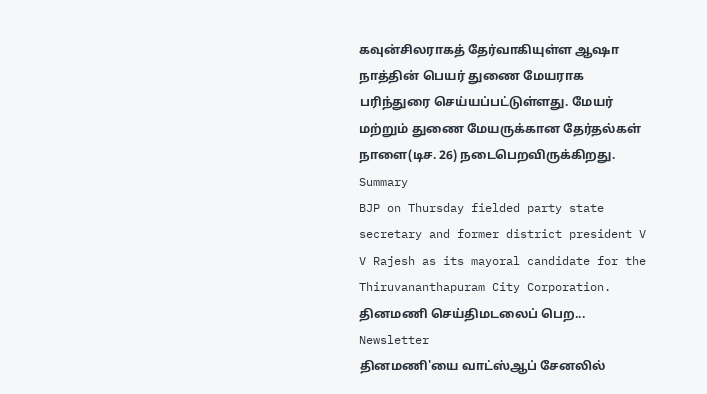கவுன்சிலராகத் தேர்வாகியுள்ள ஆஷா நாத்தின் பெயர் துணை மேயராக பரிந்துரை செய்யப்பட்டுள்ளது. மேயர் மற்றும் துணை மேயருக்கான தேர்தல்கள் நாளை(டிச. 26) நடைபெறவிருக்கிறது.
Summary
BJP on Thursday fielded party state secretary and former district president V V Rajesh as its mayoral candidate for the Thiruvananthapuram City Corporation.
தினமணி செய்திமடலைப் பெற... Newsletter
தினமணி'யை வாட்ஸ்ஆப் சேனலில்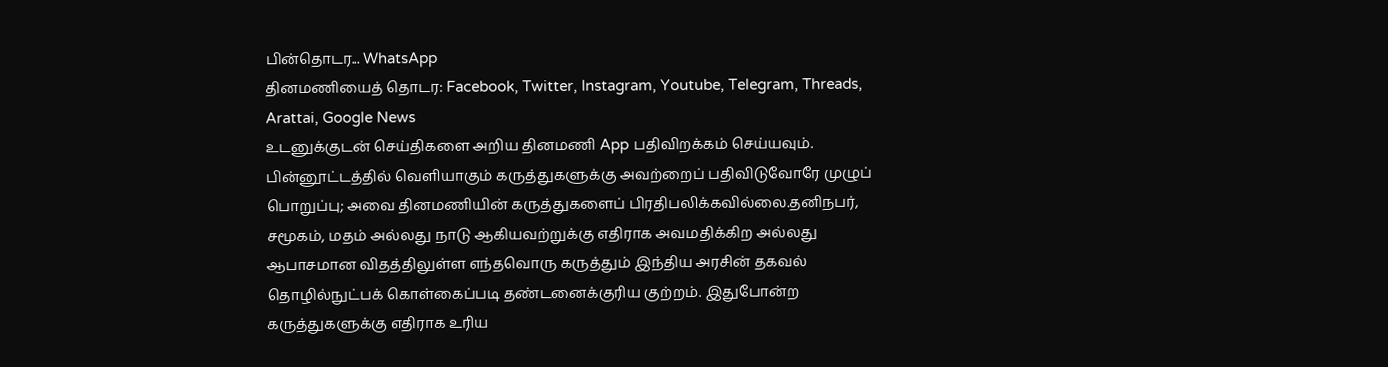பின்தொடர... WhatsApp
தினமணியைத் தொடர: Facebook, Twitter, Instagram, Youtube, Telegram, Threads, Arattai, Google News
உடனுக்குடன் செய்திகளை அறிய தினமணி App பதிவிறக்கம் செய்யவும்.
பின்னூட்டத்தில் வெளியாகும் கருத்துகளுக்கு அவற்றைப் பதிவிடுவோரே முழுப் பொறுப்பு; அவை தினமணியின் கருத்துகளைப் பிரதிபலிக்கவில்லை.தனிநபர், சமூகம், மதம் அல்லது நாடு ஆகியவற்றுக்கு எதிராக அவமதிக்கிற அல்லது ஆபாசமான விதத்திலுள்ள எந்தவொரு கருத்தும் இந்திய அரசின் தகவல் தொழில்நுட்பக் கொள்கைப்படி தண்டனைக்குரிய குற்றம். இதுபோன்ற கருத்துகளுக்கு எதிராக உரிய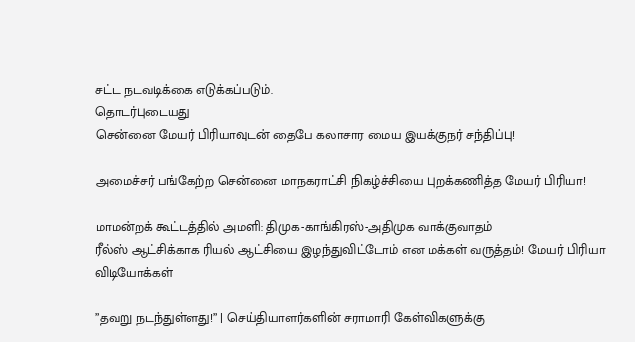சட்ட நடவடிக்கை எடுக்கப்படும்.
தொடர்புடையது
சென்னை மேயர் பிரியாவுடன் தைபே கலாசார மைய இயக்குநர் சந்திப்பு!

அமைச்சர் பங்கேற்ற சென்னை மாநகராட்சி நிகழ்ச்சியை புறக்கணித்த மேயர் பிரியா!

மாமன்றக் கூட்டத்தில் அமளி: திமுக-காங்கிரஸ்-அதிமுக வாக்குவாதம்
ரீல்ஸ் ஆட்சிக்காக ரியல் ஆட்சியை இழந்துவிட்டோம் என மக்கள் வருத்தம்! மேயர் பிரியா
விடியோக்கள்

”தவறு நடந்துள்ளது!” | செய்தியாளர்களின் சராமாரி கேள்விகளுக்கு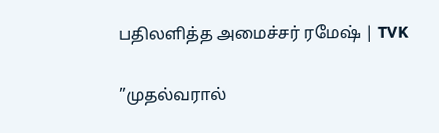பதிலளித்த அமைச்சர் ரமேஷ் | TVK

”முதல்வரால்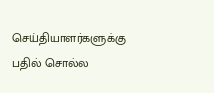செய்தியாளர்களுக்கு பதில் சொல்ல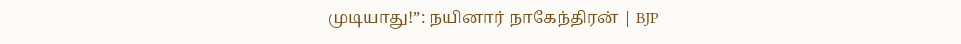முடியாது!”: நயினார் நாகேந்திரன் | BJP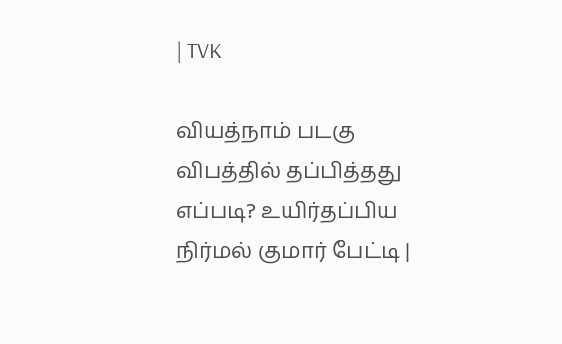| TVK

வியத்நாம் படகு விபத்தில் தப்பித்தது எப்படி? உயிர்தப்பிய நிர்மல் குமார் பேட்டி |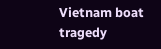Vietnam boat tragedy